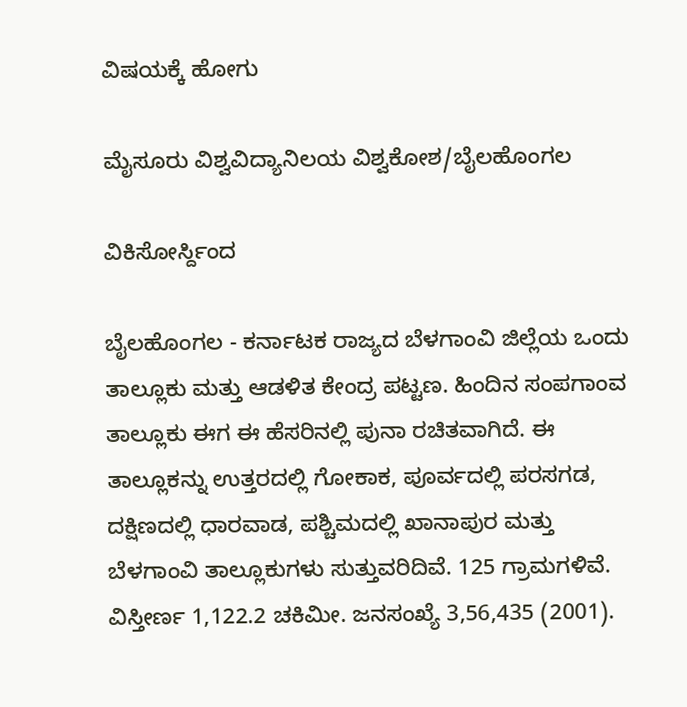ವಿಷಯಕ್ಕೆ ಹೋಗು

ಮೈಸೂರು ವಿಶ್ವವಿದ್ಯಾನಿಲಯ ವಿಶ್ವಕೋಶ/ಬೈಲಹೊಂಗಲ

ವಿಕಿಸೋರ್ಸ್ದಿಂದ

ಬೈಲಹೊಂಗಲ - ಕರ್ನಾಟಕ ರಾಜ್ಯದ ಬೆಳಗಾಂವಿ ಜಿಲ್ಲೆಯ ಒಂದು ತಾಲ್ಲೂಕು ಮತ್ತು ಆಡಳಿತ ಕೇಂದ್ರ ಪಟ್ಟಣ. ಹಿಂದಿನ ಸಂಪಗಾಂವ ತಾಲ್ಲೂಕು ಈಗ ಈ ಹೆಸರಿನಲ್ಲಿ ಪುನಾ ರಚಿತವಾಗಿದೆ. ಈ ತಾಲ್ಲೂಕನ್ನು ಉತ್ತರದಲ್ಲಿ ಗೋಕಾಕ, ಪೂರ್ವದಲ್ಲಿ ಪರಸಗಡ, ದಕ್ಷಿಣದಲ್ಲಿ ಧಾರವಾಡ, ಪಶ್ಚಿಮದಲ್ಲಿ ಖಾನಾಪುರ ಮತ್ತು ಬೆಳಗಾಂವಿ ತಾಲ್ಲೂಕುಗಳು ಸುತ್ತುವರಿದಿವೆ. 125 ಗ್ರಾಮಗಳಿವೆ. ವಿಸ್ತೀರ್ಣ 1,122.2 ಚಕಿಮೀ. ಜನಸಂಖ್ಯೆ 3,56,435 (2001).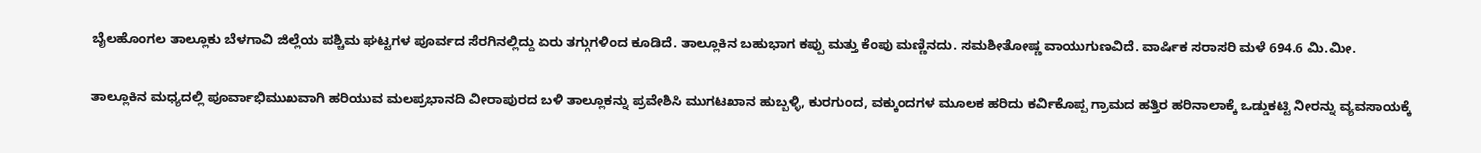ಬೈಲಹೊಂಗಲ ತಾಲ್ಲೂಕು ಬೆಳಗಾವಿ ಜಿಲ್ಲೆಯ ಪಶ್ಚಿಮ ಘಟ್ಟಗಳ ಪೂರ್ವದ ಸೆರಗಿನಲ್ಲಿದ್ದು ಏರು ತಗ್ಗುಗಳಿಂದ ಕೂಡಿದೆ. ತಾಲ್ಲೂಕಿನ ಬಹುಭಾಗ ಕಪ್ಪು ಮತ್ತು ಕೆಂಪು ಮಣ್ಣಿನದು. ಸಮಶೀತೋಷ್ಣ ವಾಯುಗುಣವಿದೆ. ವಾರ್ಷಿಕ ಸರಾಸರಿ ಮಳೆ 694.6 ಮಿ.ಮೀ.

ತಾಲ್ಲೂಕಿನ ಮಧ್ಯದಲ್ಲಿ ಪೂರ್ವಾಭಿಮುಖವಾಗಿ ಹರಿಯುವ ಮಲಪ್ರಭಾನದಿ ವೀರಾಪುರದ ಬಳಿ ತಾಲ್ಲೂಕನ್ನು ಪ್ರವೇಶಿಸಿ ಮುಗಟಖಾನ ಹುಬ್ಬಳ್ಳಿ, ಕುರಗುಂದ, ವಕ್ಕುಂದಗಳ ಮೂಲಕ ಹರಿದು ಕರ್ವಿಕೊಪ್ಪ ಗ್ರಾಮದ ಹತ್ತಿರ ಹರಿನಾಲಾಕ್ಕೆ ಒಡ್ಡುಕಟ್ಟಿ ನೀರನ್ನು ವ್ಯವಸಾಯಕ್ಕೆ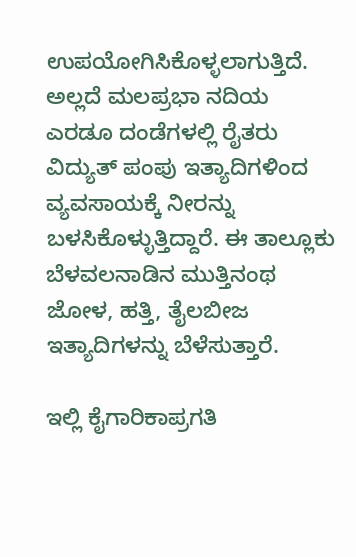ಉಪಯೋಗಿಸಿಕೊಳ್ಳಲಾಗುತ್ತಿದೆ. ಅಲ್ಲದೆ ಮಲಪ್ರಭಾ ನದಿಯ ಎರಡೂ ದಂಡೆಗಳಲ್ಲಿ ರೈತರು ವಿದ್ಯುತ್ ಪಂಪು ಇತ್ಯಾದಿಗಳಿಂದ ವ್ಯವಸಾಯಕ್ಕೆ ನೀರನ್ನು ಬಳಸಿಕೊಳ್ಳುತ್ತಿದ್ದಾರೆ. ಈ ತಾಲ್ಲೂಕು ಬೆಳವಲನಾಡಿನ ಮುತ್ತಿನಂಥ ಜೋಳ, ಹತ್ತಿ, ತೈಲಬೀಜ ಇತ್ಯಾದಿಗಳನ್ನು ಬೆಳೆಸುತ್ತಾರೆ.

ಇಲ್ಲಿ ಕೈಗಾರಿಕಾಪ್ರಗತಿ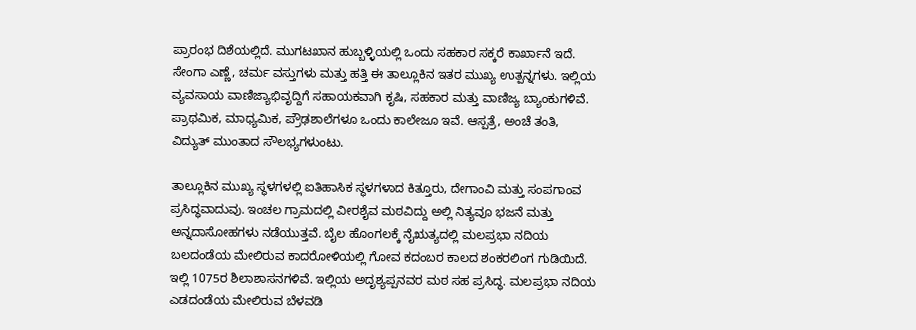ಪ್ರಾರಂಭ ದಿಶೆಯಲ್ಲಿದೆ. ಮುಗಟಖಾನ ಹುಬ್ಬಳ್ಳಿಯಲ್ಲಿ ಒಂದು ಸಹಕಾರ ಸಕ್ಕರೆ ಕಾರ್ಖಾನೆ ಇದೆ. ಸೇಂಗಾ ಎಣ್ಣೆ, ಚರ್ಮ ವಸ್ತುಗಳು ಮತ್ತು ಹತ್ತಿ ಈ ತಾಲ್ಲೂಕಿನ ಇತರ ಮುಖ್ಯ ಉತ್ಪನ್ನಗಳು. ಇಲ್ಲಿಯ ವ್ಯವಸಾಯ ವಾಣಿಜ್ಯಾಭಿವೃದ್ದಿಗೆ ಸಹಾಯಕವಾಗಿ ಕೃಷಿ, ಸಹಕಾರ ಮತ್ತು ವಾಣಿಜ್ಯ ಬ್ಯಾಂಕುಗಳಿವೆ. ಪ್ರಾಥಮಿಕ, ಮಾಧ್ಯಮಿಕ, ಪ್ರೌಢಶಾಲೆಗಳೂ ಒಂದು ಕಾಲೇಜೂ ಇವೆ. ಆಸ್ಪತ್ರೆ, ಅಂಚೆ ತಂತಿ, ವಿದ್ಯುತ್ ಮುಂತಾದ ಸೌಲಭ್ಯಗಳುಂಟು.

ತಾಲ್ಲೂಕಿನ ಮುಖ್ಯ ಸ್ಥಳಗಳಲ್ಲಿ ಐತಿಹಾಸಿಕ ಸ್ಥಳಗಳಾದ ಕಿತ್ತೂರು, ದೇಗಾಂವಿ ಮತ್ತು ಸಂಪಗಾಂವ ಪ್ರಸಿದ್ಧವಾದುವು. ಇಂಚಲ ಗ್ರಾಮದಲ್ಲಿ ವೀರಶೈವ ಮಠವಿದ್ದು ಅಲ್ಲಿ ನಿತ್ಯವೂ ಭಜನೆ ಮತ್ತು ಅನ್ನದಾಸೋಹಗಳು ನಡೆಯುತ್ತವೆ. ಬೈಲ ಹೊಂಗಲಕ್ಕೆ ನೈಋತ್ಯದಲ್ಲಿ ಮಲಪ್ರಭಾ ನದಿಯ ಬಲದಂಡೆಯ ಮೇಲಿರುವ ಕಾದರೋಳಿಯಲ್ಲಿ ಗೋವ ಕದಂಬರ ಕಾಲದ ಶಂಕರಲಿಂಗ ಗುಡಿಯಿದೆ. ಇಲ್ಲಿ 1075ರ ಶಿಲಾಶಾಸನಗಳಿವೆ. ಇಲ್ಲಿಯ ಅದೃಶ್ಯಪ್ಪನವರ ಮಠ ಸಹ ಪ್ರಸಿದ್ಧ. ಮಲಪ್ರಭಾ ನದಿಯ ಎಡದಂಡೆಯ ಮೇಲಿರುವ ಬೆಳವಡಿ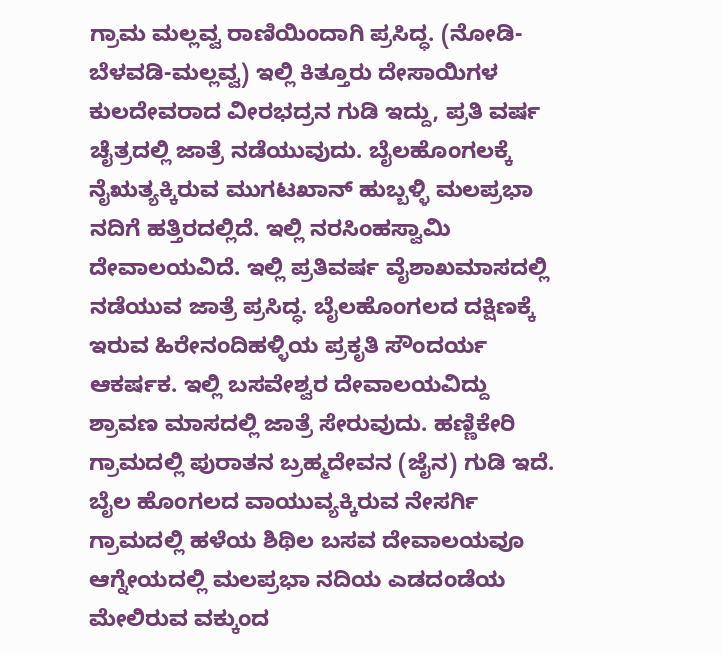ಗ್ರಾಮ ಮಲ್ಲವ್ವ ರಾಣಿಯಿಂದಾಗಿ ಪ್ರಸಿದ್ಧ. (ನೋಡಿ- ಬೆಳವಡಿ-ಮಲ್ಲವ್ವ) ಇಲ್ಲಿ ಕಿತ್ತೂರು ದೇಸಾಯಿಗಳ ಕುಲದೇವರಾದ ವೀರಭದ್ರನ ಗುಡಿ ಇದ್ದು, ಪ್ರತಿ ವರ್ಷ ಚೈತ್ರದಲ್ಲಿ ಜಾತ್ರೆ ನಡೆಯುವುದು. ಬೈಲಹೊಂಗಲಕ್ಕೆ ನೈಋತ್ಯಕ್ಕಿರುವ ಮುಗಟಖಾನ್ ಹುಬ್ಬಳ್ಳಿ ಮಲಪ್ರಭಾ ನದಿಗೆ ಹತ್ತಿರದಲ್ಲಿದೆ. ಇಲ್ಲಿ ನರಸಿಂಹಸ್ವಾಮಿ ದೇವಾಲಯವಿದೆ. ಇಲ್ಲಿ ಪ್ರತಿವರ್ಷ ವೈಶಾಖಮಾಸದಲ್ಲಿ ನಡೆಯುವ ಜಾತ್ರೆ ಪ್ರಸಿದ್ಧ. ಬೈಲಹೊಂಗಲದ ದಕ್ಷಿಣಕ್ಕೆ ಇರುವ ಹಿರೇನಂದಿಹಳ್ಳಿಯ ಪ್ರಕೃತಿ ಸೌಂದರ್ಯ ಆಕರ್ಷಕ. ಇಲ್ಲಿ ಬಸವೇಶ್ವರ ದೇವಾಲಯವಿದ್ದು ಶ್ರಾವಣ ಮಾಸದಲ್ಲಿ ಜಾತ್ರೆ ಸೇರುವುದು. ಹಣ್ಣಿಕೇರಿ ಗ್ರಾಮದಲ್ಲಿ ಪುರಾತನ ಬ್ರಹ್ಮದೇವನ (ಜೈನ) ಗುಡಿ ಇದೆ. ಬೈಲ ಹೊಂಗಲದ ವಾಯುವ್ಯಕ್ಕಿರುವ ನೇಸರ್ಗಿ ಗ್ರಾಮದಲ್ಲಿ ಹಳೆಯ ಶಿಥಿಲ ಬಸವ ದೇವಾಲಯವೂ ಆಗ್ನೇಯದಲ್ಲಿ ಮಲಪ್ರಭಾ ನದಿಯ ಎಡದಂಡೆಯ ಮೇಲಿರುವ ವಕ್ಕುಂದ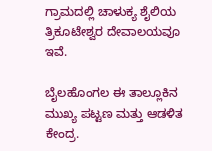ಗ್ರಾಮದಲ್ಲಿ ಚಾಳುಕ್ಯ ಶೈಲಿಯ ತ್ರಿಕೂಟೇಶ್ವರ ದೇವಾಲಯವೂ ಇವೆ.

ಬೈಲಹೊಂಗಲ ಈ ತಾಲ್ಲೂಕಿನ ಮುಖ್ಯ ಪಟ್ಟಣ ಮತ್ತು ಆಡಳಿತ ಕೇಂದ್ರ.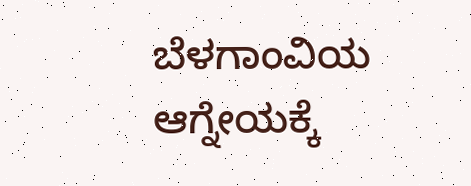ಬೆಳಗಾಂವಿಯ ಆಗ್ನೇಯಕ್ಕೆ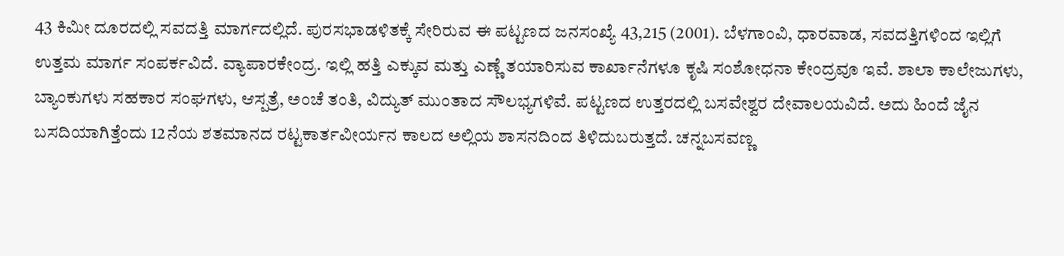43 ಕಿಮೀ ದೂರದಲ್ಲಿ ಸವದತ್ತಿ ಮಾರ್ಗದಲ್ಲಿದೆ. ಪುರಸಭಾಡಳಿತಕ್ಕೆ ಸೇರಿರುವ ಈ ಪಟ್ಟಣದ ಜನಸಂಖ್ಯೆ 43,215 (2001). ಬೆಳಗಾಂವಿ, ಧಾರವಾಡ, ಸವದತ್ತಿಗಳಿಂದ ಇಲ್ಲಿಗೆ ಉತ್ತಮ ಮಾರ್ಗ ಸಂಪರ್ಕವಿದೆ. ವ್ಯಾಪಾರಕೇಂದ್ರ. ಇಲ್ಲಿ ಹತ್ತಿ ಎಕ್ಕುವ ಮತ್ತು ಎಣ್ಣೆ ತಯಾರಿಸುವ ಕಾರ್ಖಾನೆಗಳೂ ಕೃಷಿ ಸಂಶೋಧನಾ ಕೇಂದ್ರವೂ ಇವೆ. ಶಾಲಾ ಕಾಲೇಜುಗಳು, ಬ್ಯಾಂಕುಗಳು ಸಹಕಾರ ಸಂಘಗಳು, ಆಸ್ಪತ್ರೆ, ಅಂಚೆ ತಂತಿ, ವಿದ್ಯುತ್ ಮುಂತಾದ ಸೌಲಭ್ಯಗಳಿವೆ. ಪಟ್ಟಣದ ಉತ್ತರದಲ್ಲಿ ಬಸವೇಶ್ವರ ದೇವಾಲಯವಿದೆ. ಅದು ಹಿಂದೆ ಜೈನ ಬಸದಿಯಾಗಿತ್ತೆಂದು 12ನೆಯ ಶತಮಾನದ ರಟ್ಟಕಾರ್ತವೀರ್ಯನ ಕಾಲದ ಅಲ್ಲಿಯ ಶಾಸನದಿಂದ ತಿಳಿದುಬರುತ್ತದೆ. ಚನ್ನಬಸವಣ್ಣ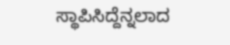ಸ್ಥಾಪಿಸಿದ್ದೆನ್ನಲಾದ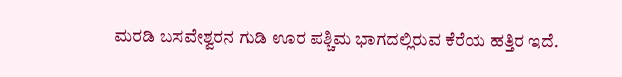ಮರಡಿ ಬಸವೇಶ್ವರನ ಗುಡಿ ಊರ ಪಶ್ಚಿಮ ಭಾಗದಲ್ಲಿರುವ ಕೆರೆಯ ಹತ್ತಿರ ಇದೆ.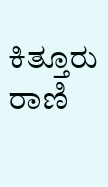ಕಿತ್ತೂರು ರಾಣಿ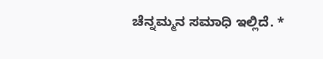ಚೆನ್ನಮ್ಮನ ಸಮಾಧಿ ಇಲ್ಲಿದೆ. *